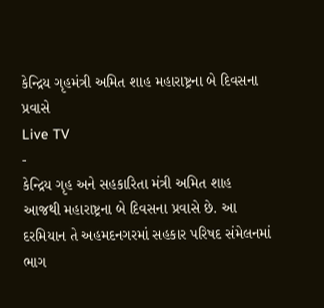કેન્દ્રિય ગૃહમંત્રી અમિત શાહ મહારાષ્ટ્રના બે દિવસના પ્રવાસે
Live TV
-
કેન્દ્રિય ગૃહ અને સહકારિતા મંત્રી અમિત શાહ આજથી મહારાષ્ટ્રના બે દિવસના પ્રવાસે છે. આ દરમિયાન તે અહમદનગરમાં સહકાર પરિષદ સંમેલનમાં ભાગ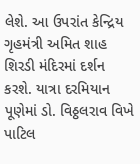લેશે. આ ઉપરાંત કેન્દ્રિય ગૃહમંત્રી અમિત શાહ શિરડી મંદિરમાં દર્શન કરશે. યાત્રા દરમિયાન પૂણેમાં ડો. વિઠ્ઠલરાવ વિખે પાટિલ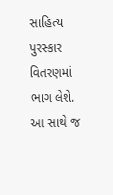સાહિત્ય પુરસ્કાર વિતરણમાં ભાગ લેશે. આ સાથે જ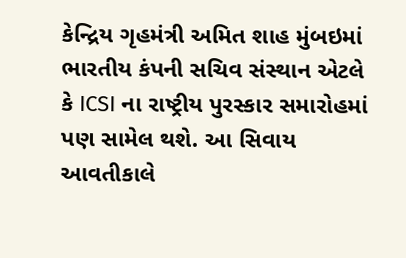કેન્દ્રિય ગૃહમંત્રી અમિત શાહ મુંબઇમાં ભારતીય કંપની સચિવ સંસ્થાન એટલે કે ICSI ના રાષ્ટ્રીય પુરસ્કાર સમારોહમાં પણ સામેલ થશે. આ સિવાય આવતીકાલે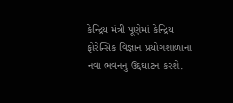કેન્દ્રિય મંત્રી પૂણેમાં કેન્દ્રિય ફોરેન્સિક વિજ્ઞાન પ્રયોગશાળાના નવા ભવનનુ ઉદ્દઘાટન કરશે.